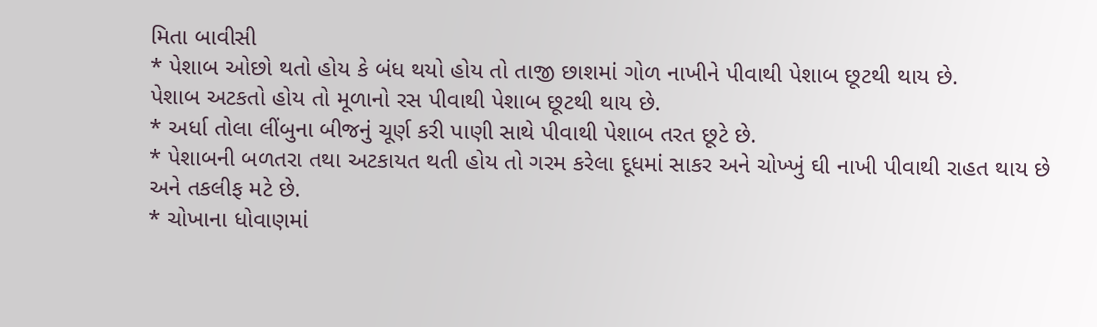મિતા બાવીસી
* પેશાબ ઓછો થતો હોય કે બંધ થયો હોય તો તાજી છાશમાં ગોળ નાખીને પીવાથી પેશાબ છૂટથી થાય છે.
પેશાબ અટકતો હોય તો મૂળાનો રસ પીવાથી પેશાબ છૂટથી થાય છે.
* અર્ધા તોલા લીંબુના બીજનું ચૂર્ણ કરી પાણી સાથે પીવાથી પેશાબ તરત છૂટે છે.
* પેશાબની બળતરા તથા અટકાયત થતી હોય તો ગરમ કરેલા દૂધમાં સાકર અને ચોખ્ખું ઘી નાખી પીવાથી રાહત થાય છે અને તકલીફ મટે છે.
* ચોખાના ધોવાણમાં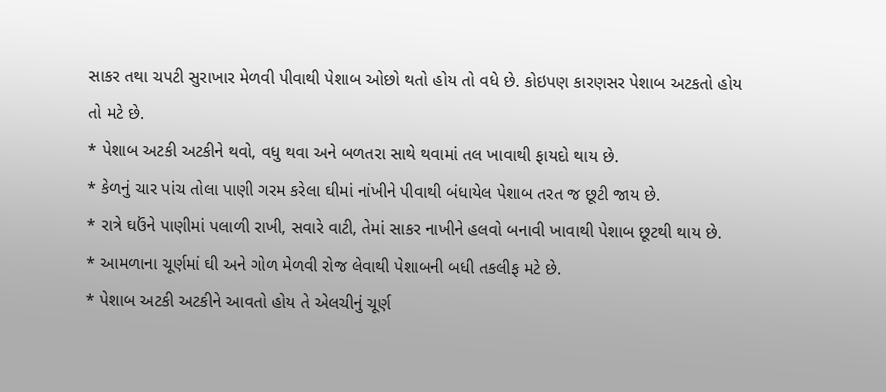સાકર તથા ચપટી સુરાખાર મેળવી પીવાથી પેશાબ ઓછો થતો હોય તો વધે છે. કોઇપણ કારણસર પેશાબ અટકતો હોય તો મટે છે.
* પેશાબ અટકી અટકીને થવો, વધુ થવા અને બળતરા સાથે થવામાં તલ ખાવાથી ફાયદો થાય છે.
* કેળનું ચાર પાંચ તોલા પાણી ગરમ કરેલા ઘીમાં નાંખીને પીવાથી બંધાયેલ પેશાબ તરત જ છૂટી જાય છે.
* રાત્રે ઘઉંને પાણીમાં પલાળી રાખી, સવારે વાટી, તેમાં સાકર નાખીને હલવો બનાવી ખાવાથી પેશાબ છૂટથી થાય છે.
* આમળાના ચૂર્ણમાં ઘી અને ગોળ મેળવી રોજ લેવાથી પેશાબની બધી તકલીફ મટે છે.
* પેશાબ અટકી અટકીને આવતો હોય તે એલચીનું ચૂર્ણ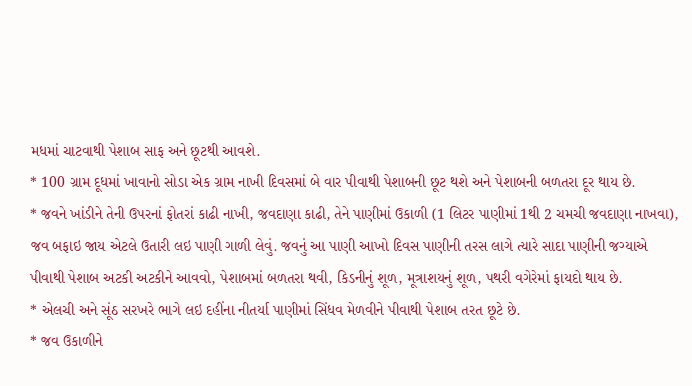મધમાં ચાટવાથી પેશાબ સાફ અને છૂટથી આવશે.
* 100 ગ્રામ દૂધમાં ખાવાનો સોડા એક ગ્રામ નાખી દિવસમાં બે વાર પીવાથી પેશાબની છૂટ થશે અને પેશાબની બળતરા દૂર થાય છે.
* જવને ખાંડીને તેની ઉપરનાં ફોતરાં કાઢી નાખી, જવદાણા કાઢી, તેને પાણીમાં ઉકાળી (1 લિટર પાણીમાં 1થી 2 ચમચી જવદાણા નાખવા), જવ બફાઇ જાય એટલે ઉતારી લઇ પાણી ગાળી લેવું. જવનું આ પાણી આખો દિવસ પાણીની તરસ લાગે ત્યારે સાદા પાણીની જગ્યાએ પીવાથી પેશાબ અટકી અટકીને આવવો, પેશાબમાં બળતરા થવી, કિડનીનું શૂળ, મૂત્રાશયનું શૂળ, પથરી વગેરેમાં ફાયદો થાય છે.
* એલચી અને સૂંઠ સરખરે ભાગે લઇ દહીંના નીતર્યા પાણીમાં સિંધવ મેળવીને પીવાથી પેશાબ તરત છૂટે છે.
* જવ ઉકાળીને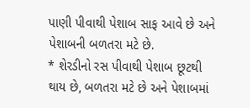પાણી પીવાથી પેશાબ સાફ આવે છે અને પેશાબની બળતરા મટે છે.
* શેરડીનો રસ પીવાથી પેશાબ છૂટથી થાય છે, બળતરા મટે છે અને પેશાબમાં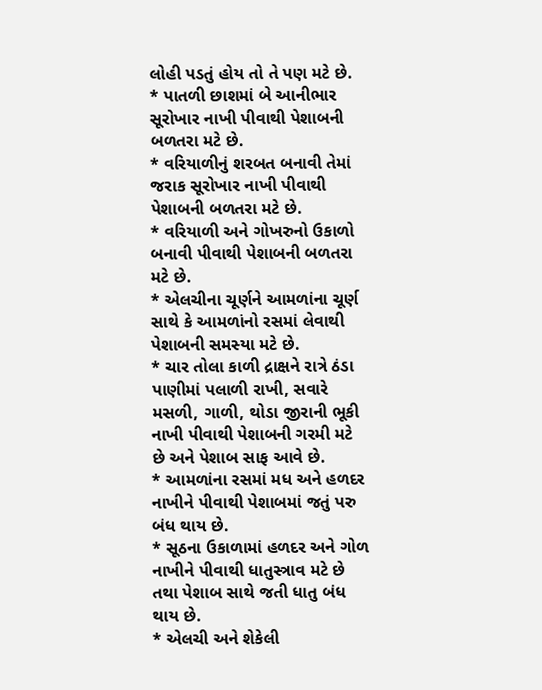લોહી પડતું હોય તો તે પણ મટે છે.
* પાતળી છાશમાં બે આનીભાર સૂરોખાર નાખી પીવાથી પેશાબની બળતરા મટે છે.
* વરિયાળીનું શરબત બનાવી તેમાં જરાક સૂરોખાર નાખી પીવાથી પેશાબની બળતરા મટે છે.
* વરિયાળી અને ગોખરુનો ઉકાળો બનાવી પીવાથી પેશાબની બળતરા મટે છે.
* એલચીના ચૂર્ણને આમળાંના ચૂર્ણ સાથે કે આમળાંનો રસમાં લેવાથી પેશાબની સમસ્યા મટે છે.
* ચાર તોલા કાળી દ્રાક્ષને રાત્રે ઠંડા પાણીમાં પલાળી રાખી, સવારે મસળી, ગાળી, થોડા જીરાની ભૂકી નાખી પીવાથી પેશાબની ગરમી મટે છે અને પેશાબ સાફ આવે છે.
* આમળાંના રસમાં મધ અને હળદર નાખીને પીવાથી પેશાબમાં જતું પરુ બંધ થાય છે.
* સૂઠના ઉકાળામાં હળદર અને ગોળ નાખીને પીવાથી ધાતુસ્ત્રાવ મટે છે તથા પેશાબ સાથે જતી ધાતુ બંધ થાય છે.
* એલચી અને શેકેલી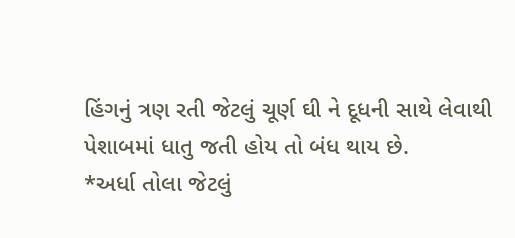હિંગનું ત્રણ રતી જેટલું ચૂર્ણ ઘી ને દૂધની સાથે લેવાથી પેશાબમાં ધાતુ જતી હોય તો બંધ થાય છે.
*અર્ધા તોલા જેટલું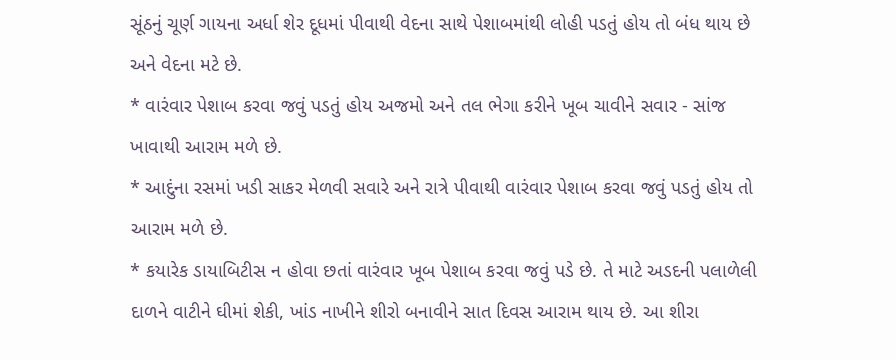સૂંઠનું ચૂર્ણ ગાયના અર્ધા શેર દૂધમાં પીવાથી વેદના સાથે પેશાબમાંથી લોહી પડતું હોય તો બંધ થાય છે અને વેદના મટે છે.
* વારંવાર પેશાબ કરવા જવું પડતું હોય અજમો અને તલ ભેગા કરીને ખૂબ ચાવીને સવાર - સાંજ ખાવાથી આરામ મળે છે.
* આદુંના રસમાં ખડી સાકર મેળવી સવારે અને રાત્રે પીવાથી વારંવાર પેશાબ કરવા જવું પડતું હોય તો આરામ મળે છે.
* કયારેક ડાયાબિટીસ ન હોવા છતાં વારંવાર ખૂબ પેશાબ કરવા જવું પડે છે. તે માટે અડદની પલાળેલી દાળને વાટીને ઘીમાં શેકી, ખાંડ નાખીને શીરો બનાવીને સાત દિવસ આરામ થાય છે. આ શીરા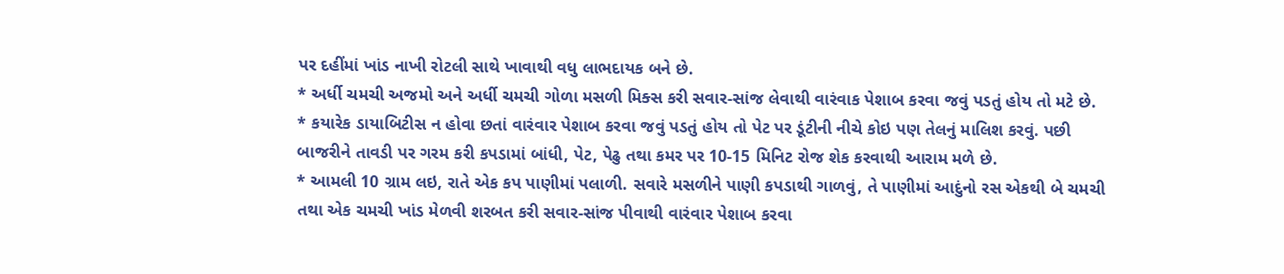પર દહીંમાં ખાંડ નાખી રોટલી સાથે ખાવાથી વધુ લાભદાયક બને છે.
* અર્ધી ચમચી અજમો અને અર્ધી ચમચી ગોળા મસળી મિક્સ કરી સવાર-સાંજ લેવાથી વારંવાક પેશાબ કરવા જવું પડતું હોય તો મટે છે.
* કયારેક ડાયાબિટીસ ન હોવા છતાં વારંવાર પેશાબ કરવા જવું પડતું હોય તો પેટ પર ડૂંટીની નીચે કોઇ પણ તેલનું માલિશ કરવું. પછી બાજરીને તાવડી પર ગરમ કરી કપડામાં બાંધી, પેટ, પેઢુ તથા કમર પર 10-15 મિનિટ રોજ શેક કરવાથી આરામ મળે છે.
* આમલી 10 ગ્રામ લઇ, રાતે એક કપ પાણીમાં પલાળી. સવારે મસળીને પાણી કપડાથી ગાળવું, તે પાણીમાં આદુંનો રસ એકથી બે ચમચી તથા એક ચમચી ખાંડ મેળવી શરબત કરી સવાર-સાંજ પીવાથી વારંવાર પેશાબ કરવા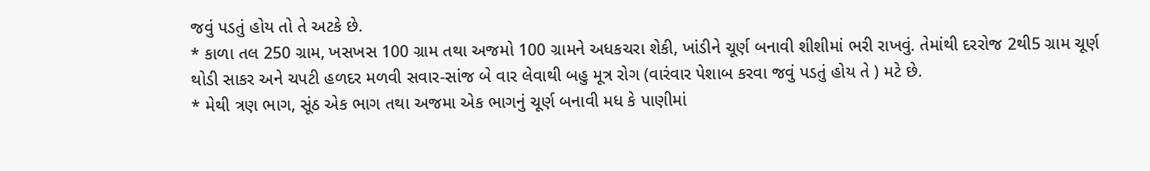જવું પડતું હોય તો તે અટકે છે.
* કાળા તલ 250 ગ્રામ, ખસખસ 100 ગ્રામ તથા અજમો 100 ગ્રામને અધકચરા શેકી, ખાંડીને ચૂર્ણ બનાવી શીશીમાં ભરી રાખવું. તેમાંથી દરરોજ 2થી5 ગ્રામ ચૂર્ણ થોડી સાકર અને ચપટી હળદર મળવી સવાર-સાંજ બે વાર લેવાથી બહુ મૂત્ર રોગ (વારંવાર પેશાબ કરવા જવું પડતું હોય તે ) મટે છે.
* મેથી ત્રણ ભાગ, સૂંઠ એક ભાગ તથા અજમા એક ભાગનું ચૂર્ણ બનાવી મધ કે પાણીમાં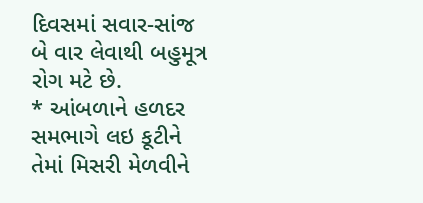દિવસમાં સવાર-સાંજ બે વાર લેવાથી બહુમૂત્ર રોગ મટે છે.
* આંબળાને હળદર સમભાગે લઇ કૂટીને તેમાં મિસરી મેળવીને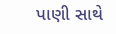પાણી સાથે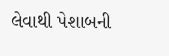લેવાથી પેશાબની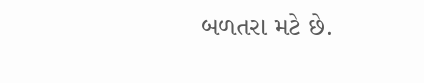બળતરા મટે છે.